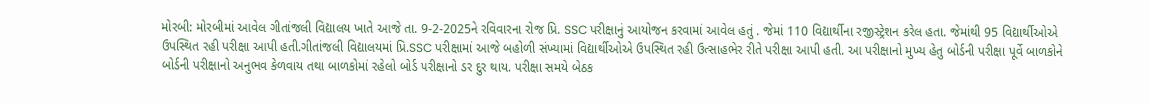મોરબી: મોરબીમાં આવેલ ગીતાંજલી વિદ્યાલય ખાતે આજે તા. 9-2-2025ને રવિવારના રોજ પ્રિ. SSC પરીક્ષાનું આયોજન કરવામાં આવેલ હતું . જેમાં 110 વિદ્યાર્થીના રજીસ્ટ્રેશન કરેલ હતા. જેમાંથી 95 વિદ્યાર્થીઓએ ઉપસ્થિત રહી પરીક્ષા આપી હતી.ગીતાંજલી વિદ્યાલયમાં પ્રિ.SSC પરીક્ષામાં આજે બહોળી સંખ્યામાં વિદ્યાર્થીઓએ ઉપસ્થિત રહી ઉત્સાહભેર રીતે પરીક્ષા આપી હતી. આ પરીક્ષાનો મુખ્ય હેતુ બોર્ડની પરીક્ષા પૂર્વે બાળકોને બોર્ડની પરીક્ષાનો અનુભવ કેળવાય તથા બાળકોમાં રહેલો બોર્ડ ૫રીક્ષાનો ડર દુર થાય. પરીક્ષા સમયે બેઠક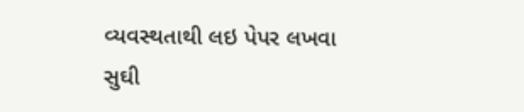વ્યવસ્થતાથી લઇ પેપર લખવા સુઘી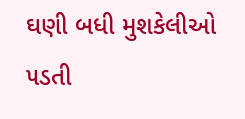ઘણી બધી મુશકેલીઓ ૫ડતી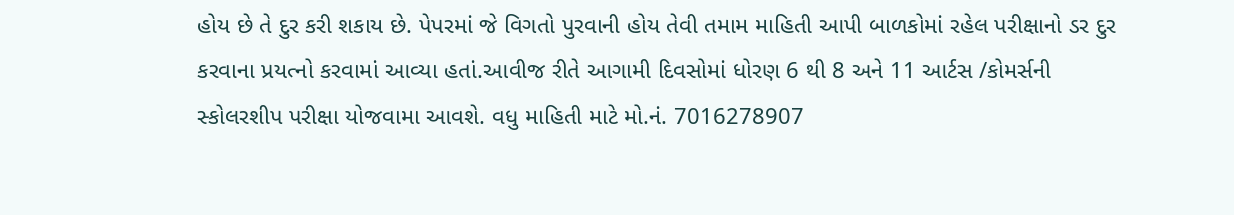હોય છે તે દુર કરી શકાય છે. પેપરમાં જે વિગતો પુરવાની હોય તેવી તમામ માહિતી આપી બાળકોમાં રહેલ પરીક્ષાનો ડર દુર કરવાના પ્રયત્નો કરવામાં આવ્યા હતાં.આવીજ રીતે આગામી દિવસોમાં ધોરણ 6 થી 8 અને 11 આર્ટસ /કોમર્સની સ્કોલરશીપ પરીક્ષા યોજવામા આવશે. વધુ માહિતી માટે મો.નં. 7016278907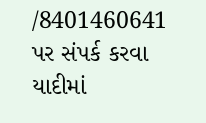/8401460641 પર સંપર્ક કરવા યાદીમાં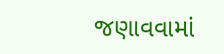જણાવવામાં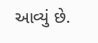આવ્યું છે.